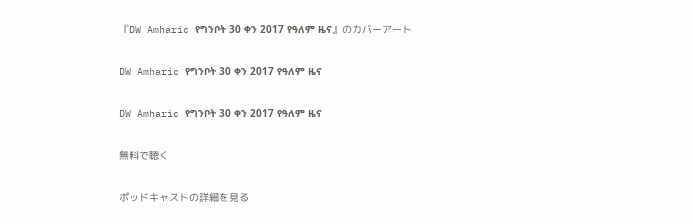『DW Amharic የግንቦት 30 ቀን 2017 የዓለም ዜና』のカバーアート

DW Amharic የግንቦት 30 ቀን 2017 የዓለም ዜና

DW Amharic የግንቦት 30 ቀን 2017 የዓለም ዜና

無料で聴く

ポッドキャストの詳細を見る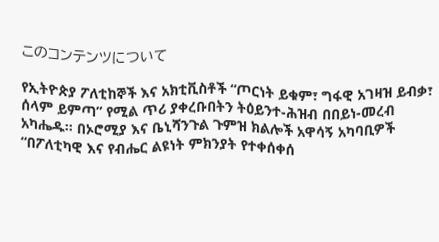このコンテンツについて

የኢትዮጵያ ፖለቲከኞች እና አክቲቪስቶች “ጦርነት ይቁም፣ ግፋዊ አገዛዝ ይብቃ፣ ሰላም ይምጣ” የሚል ጥሪ ያቀረቡበትን ትዕይንተ-ሕዝብ በበይነ-መረብ አካሔዱ። በኦሮሚያ እና ቤኒሻንጉል ጉምዝ ክልሎች አዋሳኝ አካባቢዎች “በፖለቲካዊ እና የብሔር ልዩነት ምክንያት የተቀሰቀሰ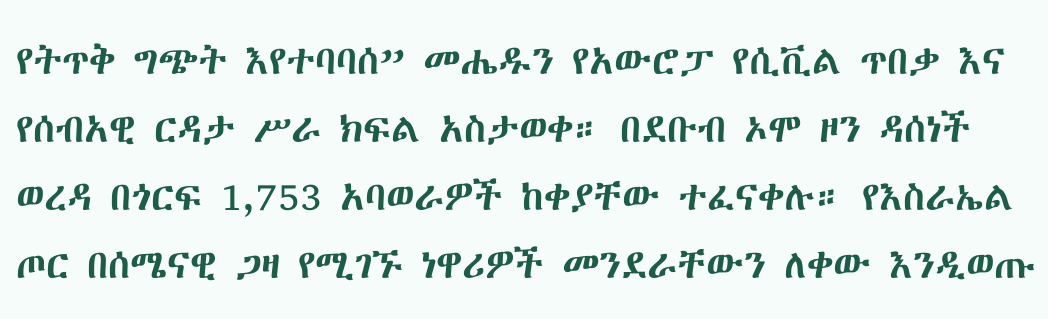የትጥቅ ግጭት እየተባባሰ” መሔዱን የአውሮፓ የሲቪል ጥበቃ እና የሰብአዊ ርዳታ ሥራ ክፍል አስታወቀ። በደቡብ ኦሞ ዞን ዳሰነች ወረዳ በጎርፍ 1,753 አባወራዎች ከቀያቸው ተፈናቀሉ። የእስራኤል ጦር በሰሜናዊ ጋዛ የሚገኙ ነዋሪዎች መንደራቸውን ለቀው እንዲወጡ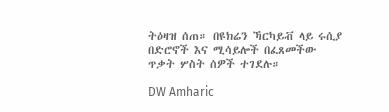ትዕዛዝ ሰጠ። በዩክሬን ኻርካይቭ ላይ ሩሲያ በድሮኖች እና ሚሳይሎች በፈጸመችው ጥቃት ሦስት ሰዎች ተገደሉ።

DW Amharic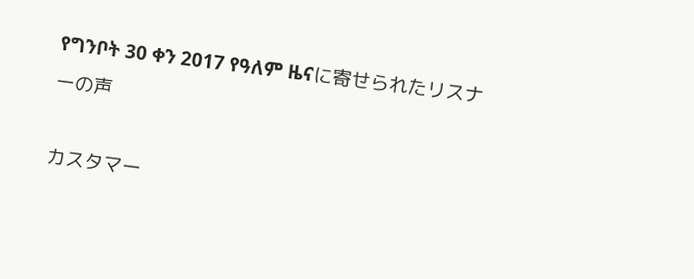የግንቦት 30 ቀን 2017 የዓለም ዜናに寄せられたリスナーの声

カスタマー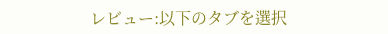レビュー:以下のタブを選択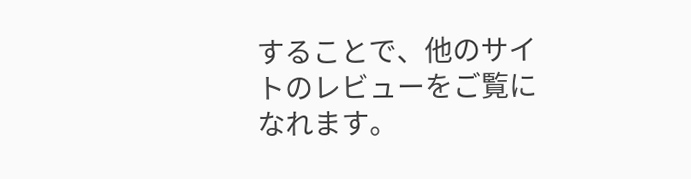することで、他のサイトのレビューをご覧になれます。